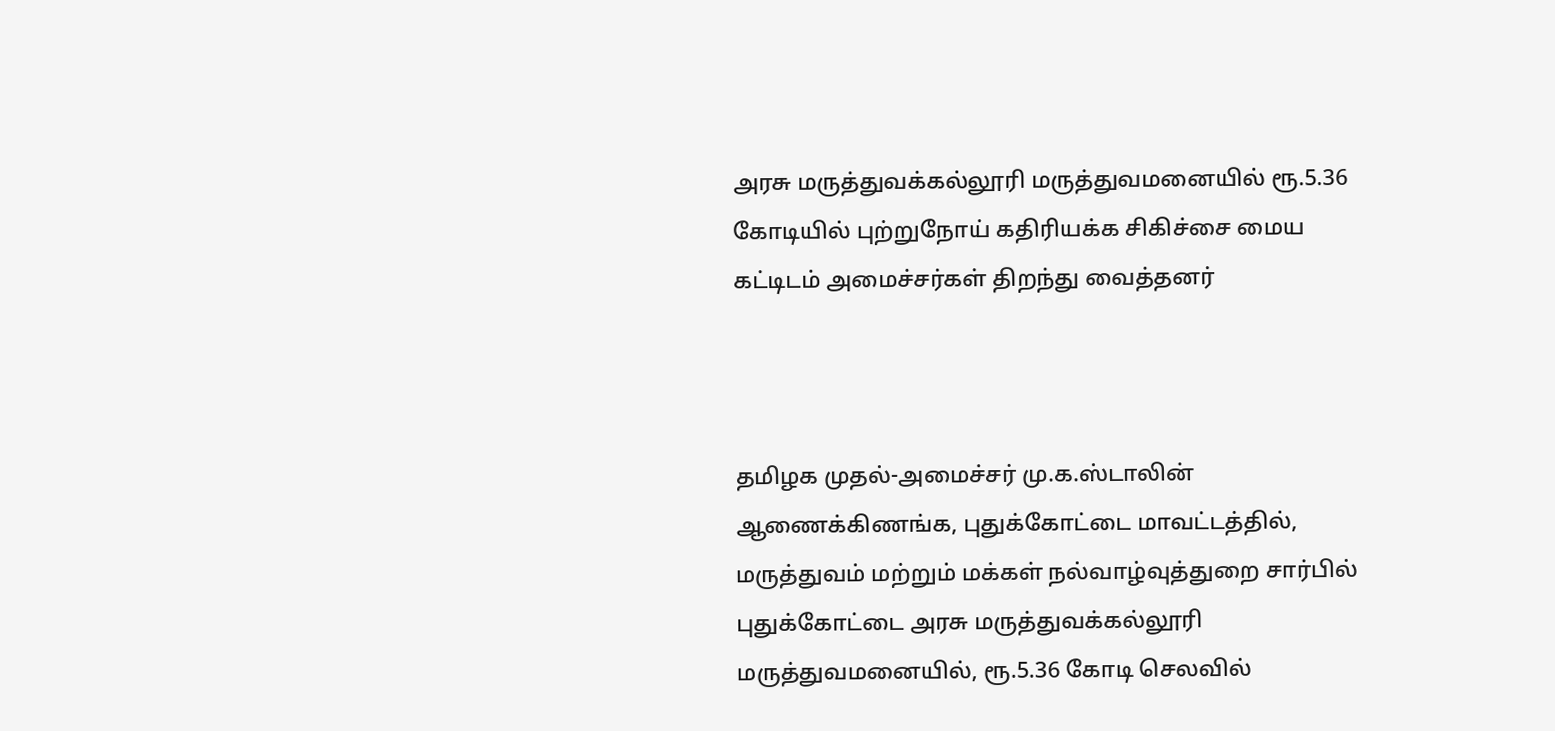அரசு மருத்துவக்கல்லூரி மருத்துவமனையில் ரூ.5.36 கோடியில் புற்றுநோய் கதிரியக்க சிகிச்சை மைய கட்டிடம் அமைச்சர்கள் திறந்து வைத்தனர்



தமிழக முதல்-அமைச்சர் மு.க.ஸ்டாலின் ஆணைக்கிணங்க, புதுக்கோட்டை மாவட்டத்தில், மருத்துவம் மற்றும் மக்கள் நல்வாழ்வுத்துறை சார்பில் புதுக்கோட்டை அரசு மருத்துவக்கல்லூரி மருத்துவமனையில், ரூ.5.36 கோடி செலவில்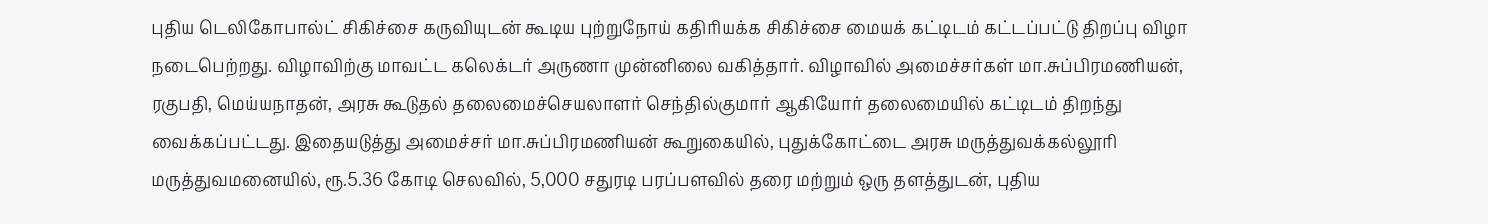புதிய டெலிகோபால்ட் சிகிச்சை கருவியுடன் கூடிய புற்றுநோய் கதிரியக்க சிகிச்சை மையக் கட்டிடம் கட்டப்பட்டு திறப்பு விழா நடைபெற்றது. விழாவிற்கு மாவட்ட கலெக்டர் அருணா முன்னிலை வகித்தார். விழாவில் அமைச்சர்கள் மா.சுப்பிரமணியன், ரகுபதி, மெய்யநாதன், அரசு கூடுதல் தலைமைச்செயலாளர் செந்தில்குமார் ஆகியோர் தலைமையில் கட்டிடம் திறந்து வைக்கப்பட்டது. இதையடுத்து அமைச்சர் மா.சுப்பிரமணியன் கூறுகையில், புதுக்கோட்டை அரசு மருத்துவக்கல்லூரி மருத்துவமனையில், ரூ.5.36 கோடி செலவில், 5,000 சதுரடி பரப்பளவில் தரை மற்றும் ஒரு தளத்துடன், புதிய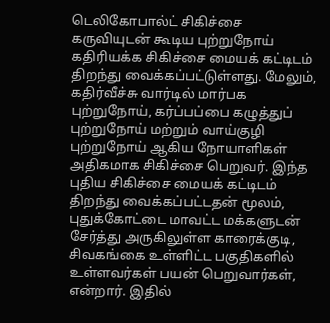டெலிகோபால்ட் சிகிச்சை கருவியுடன் கூடிய புற்றுநோய் கதிரியக்க சிகிச்சை மையக் கட்டிடம் திறந்து வைக்கப்பட்டுள்ளது. மேலும், கதிர்வீச்சு வார்டில் மார்பக புற்றுநோய், கர்ப்பப்பை கழுத்துப் புற்றுநோய் மற்றும் வாய்குழி புற்றுநோய் ஆகிய நோயாளிகள் அதிகமாக சிகிச்சை பெறுவர். இந்த புதிய சிகிச்சை மையக் கட்டிடம் திறந்து வைக்கப்பட்டதன் மூலம், புதுக்கோட்டை மாவட்ட மக்களுடன் சேர்த்து அருகிலுள்ள காரைக்குடி, சிவகங்கை உள்ளிட்ட பகுதிகளில் உள்ளவர்கள் பயன் பெறுவார்கள், என்றார். இதில்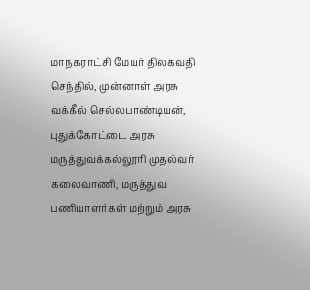மாநகராட்சி மேயர் திலகவதி செந்தில், முன்னாள் அரசு வக்கீல் செல்லபாண்டியன், புதுக்கோட்டை அரசு மருத்துவக்கல்லூரி முதல்வர் கலைவாணி, மருத்துவ பணியாளர்கள் மற்றும் அரசு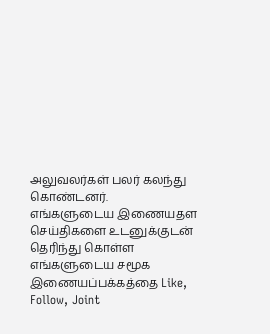அலுவலர்கள் பலர் கலந்து கொண்டனர்.
எங்களுடைய இணையதள செய்திகளை உடனுக்குடன் தெரிந்து கொள்ள எங்களுடைய சமூக இணையப்பக்கத்தை Like, Follow, Joint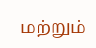மற்றும்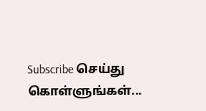Subscribe செய்து கொள்ளுங்கள்...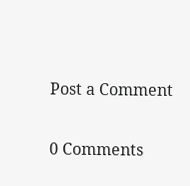Post a Comment

0 Comments